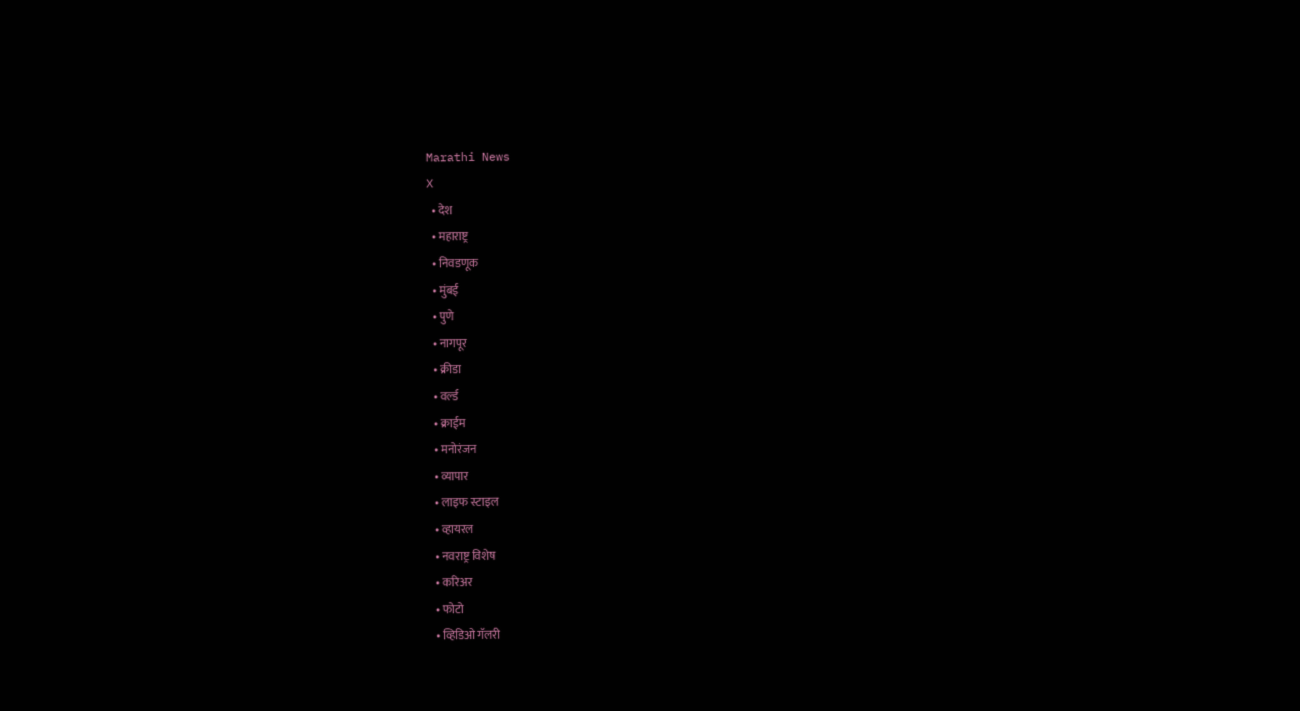Marathi News
X
  • देश
  • महाराष्ट्र
  • निवडणूक
  • मुंबई
  • पुणे
  • नागपूर
  • क्रीडा
  • वर्ल्ड
  • क्राईम
  • मनोरंजन
  • व्यापार
  • लाइफ स्टाइल
  • व्हायरल
  • नवराष्ट्र विशेष
  • करिअर
  • फोटो
  • व्हिडिओ गॅलरी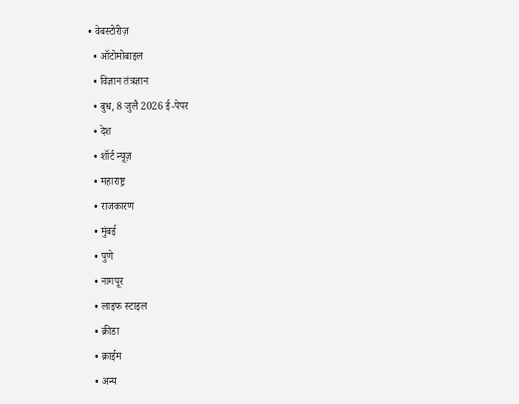• वेबस्टोरीज़
  • ऑटोमोबाइल
  • विज्ञान तंत्रज्ञान
  • बुध, 8 जुलै 2026 ई-पेपर
  • देश
  • शॉर्ट न्यूज़
  • महाराष्ट्र
  • राजकारण
  • मुंबई
  • पुणे
  • नागपूर
  • लाइफ स्टाइल
  • क्रीडा
  • क्राईम
  • अन्य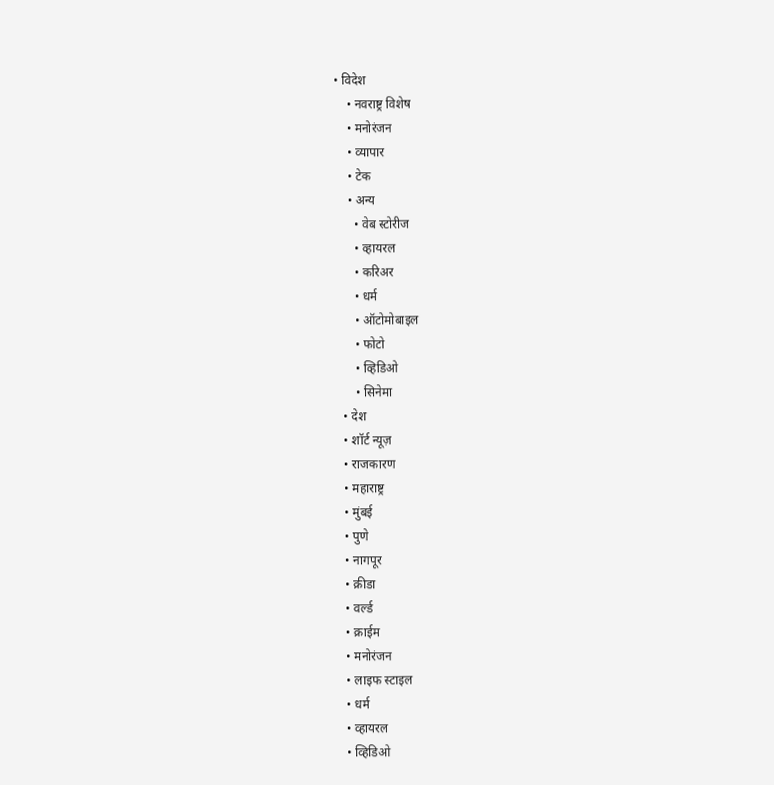• विदेश
    • नवराष्ट्र विशेष
    • मनोरंजन
    • व्यापार
    • टेक
    • अन्य
      • वेब स्टोरीज
      • व्हायरल
      • करिअर
      • धर्म
      • ऑटोमोबाइल
      • फोटो
      • व्हिडिओ
      • सिनेमा
  • देश
  • शॉर्ट न्यूज़
  • राजकारण
  • महाराष्ट्र
  • मुंबई
  • पुणे
  • नागपूर
  • क्रीडा
  • वर्ल्ड
  • क्राईम
  • मनोरंजन
  • लाइफ स्टाइल
  • धर्म
  • व्हायरल
  • व्हिडिओ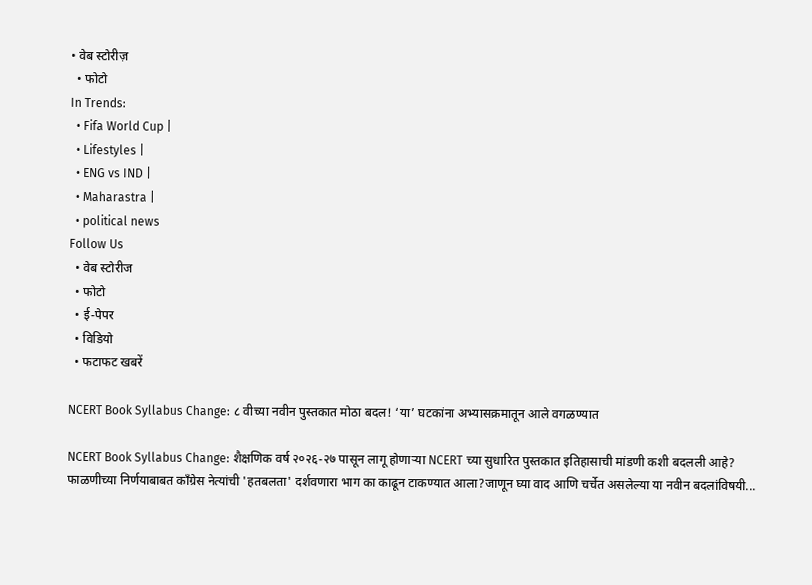• वेब स्टोरीज़
  • फोटो
In Trends:
  • Fifa World Cup |
  • Lifestyles |
  • ENG vs IND |
  • Maharastra |
  • political news
Follow Us
  • वेब स्टोरीज
  • फोटो
  • ई-पेपर
  • विडियो
  • फटाफट खबरें

NCERT Book Syllabus Change: ८ वीच्या नवीन पुस्तकात मोठा बदल! ‘या’ घटकांना अभ्यासक्रमातून आले वगळण्यात

NCERT Book Syllabus Change: शैक्षणिक वर्ष २०२६-२७ पासून लागू होणाऱ्या NCERT च्या सुधारित पुस्तकात इतिहासाची मांडणी कशी बदलली आहे? फाळणीच्या निर्णयाबाबत काँग्रेस नेत्यांची 'हतबलता' दर्शवणारा भाग का काढून टाकण्यात आला?जाणून घ्या वाद आणि चर्चेत असलेल्या या नवीन बदलांविषयी...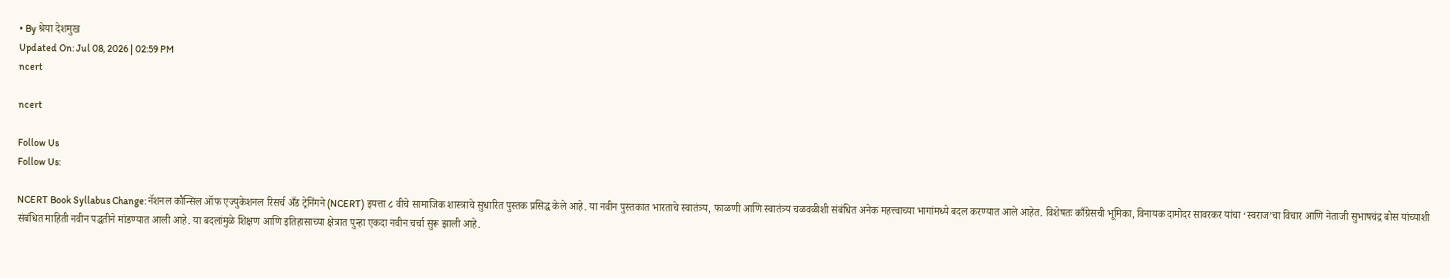• By श्रेया देशमुख
Updated On: Jul 08, 2026 | 02:59 PM
ncert

ncert

Follow Us
Follow Us:

NCERT Book Syllabus Change: नॅशनल कौन्सिल ऑफ एज्युकेशनल रिसर्च अँड ट्रेनिंगने (NCERT) इयत्ता ८ वीचे सामाजिक शास्त्राचे सुधारित पुस्तक प्रसिद्ध केले आहे. या नवीन पुस्तकात भारताचे स्वातंत्र्य, फाळणी आणि स्वातंत्र्य चळवळीशी संबंधित अनेक महत्त्वाच्या भागांमध्ये बदल करण्यात आले आहेत. विशेषतः काँग्रेसची भूमिका, विनायक दामोदर सावरकर यांचा ‘स्वराज’चा विचार आणि नेताजी सुभाषचंद्र बोस यांच्याशी संबंधित माहिती नवीन पद्धतीने मांडण्यात आली आहे. या बदलांमुळे शिक्षण आणि इतिहासाच्या क्षेत्रात पुन्हा एकदा नवीन चर्चा सुरू झाली आहे.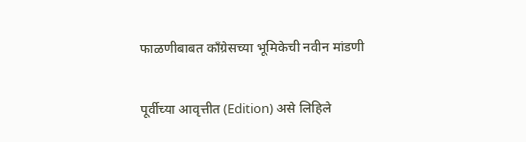फाळणीबाबत काँग्रेसच्या भूमिकेची नवीन मांडणी

पूर्वीच्या आवृत्तीत (Edition) असे लिहिले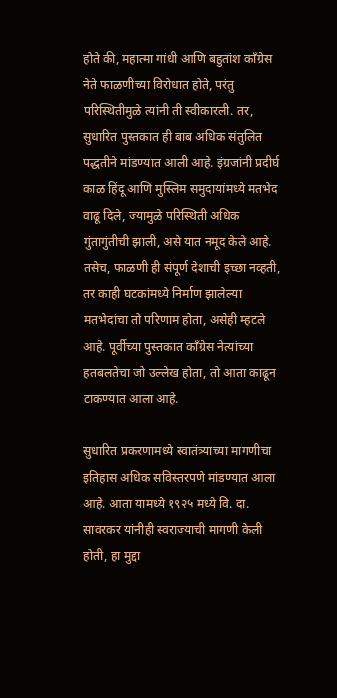होते की, महात्मा गांधी आणि बहुतांश काँग्रेस नेते फाळणीच्या विरोधात होते, परंतु परिस्थितीमुळे त्यांनी ती स्वीकारली. तर, सुधारित पुस्तकात ही बाब अधिक संतुलित पद्धतीने मांडण्यात आली आहे. इंग्रजांनी प्रदीर्घ काळ हिंदू आणि मुस्लिम समुदायांमध्ये मतभेद वाढू दिले, ज्यामुळे परिस्थिती अधिक गुंतागुंतीची झाली, असे यात नमूद केले आहे. तसेच, फाळणी ही संपूर्ण देशाची इच्छा नव्हती, तर काही घटकांमध्ये निर्माण झालेल्या मतभेदांचा तो परिणाम होता, असेही म्हटले आहे. पूर्वीच्या पुस्तकात काँग्रेस नेत्यांच्या हतबलतेचा जो उल्लेख होता, तो आता काढून टाकण्यात आला आहे.

सुधारित प्रकरणामध्ये स्वातंत्र्याच्या मागणीचा इतिहास अधिक सविस्तरपणे मांडण्यात आला आहे. आता यामध्ये १९२५ मध्ये वि. दा. सावरकर यांनीही स्वराज्याची मागणी केली होती, हा मुद्दा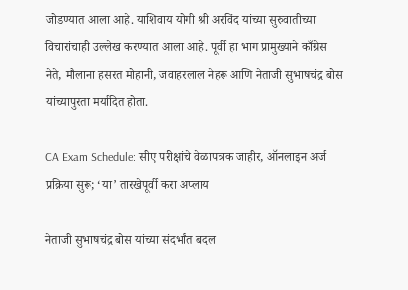जोडण्यात आला आहे. याशिवाय योगी श्री अरविंद यांच्या सुरुवातीच्या विचारांचाही उल्लेख करण्यात आला आहे. पूर्वी हा भाग प्रामुख्याने काँग्रेस नेते, मौलाना हसरत मोहानी, जवाहरलाल नेहरू आणि नेताजी सुभाषचंद्र बोस यांच्यापुरता मर्यादित होता.

CA Exam Schedule: सीए परीक्षांचे वेळापत्रक जाहीर, ऑनलाइन अर्ज प्रक्रिया सुरू; ‘या’ तारखेपूर्वी करा अप्लाय

नेताजी सुभाषचंद्र बोस यांच्या संदर्भांत बदल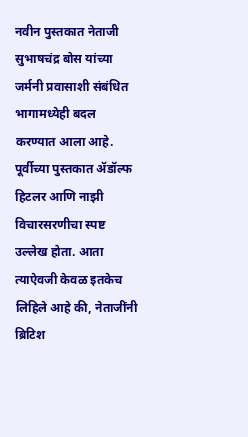नवीन पुस्तकात नेताजी सुभाषचंद्र बोस यांच्या जर्मनी प्रवासाशी संबंधित भागामध्येही बदल करण्यात आला आहे. पूर्वीच्या पुस्तकात ॲडॉल्फ हिटलर आणि नाझी विचारसरणीचा स्पष्ट उल्लेख होता. आता त्याऐवजी केवळ इतकेच लिहिले आहे की, नेताजींनी ब्रिटिश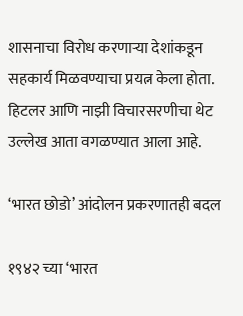शासनाचा विरोध करणाऱ्या देशांकडून सहकार्य मिळवण्याचा प्रयत्न केला होता. हिटलर आणि नाझी विचारसरणीचा थेट उल्लेख आता वगळण्यात आला आहे.

‘भारत छोडो’ आंदोलन प्रकरणातही बदल

१९४२ च्या ‘भारत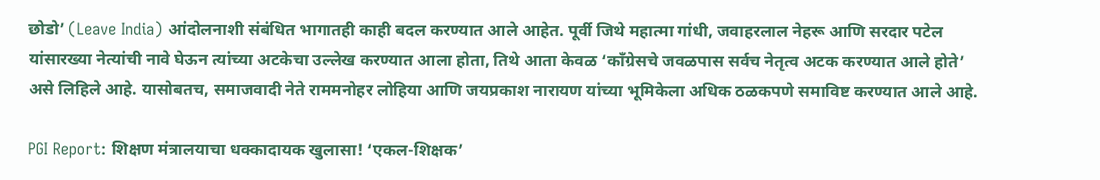छोडो’ (Leave India) आंदोलनाशी संबंधित भागातही काही बदल करण्यात आले आहेत. पूर्वी जिथे महात्मा गांधी, जवाहरलाल नेहरू आणि सरदार पटेल यांसारख्या नेत्यांची नावे घेऊन त्यांच्या अटकेचा उल्लेख करण्यात आला होता, तिथे आता केवळ ‘काँग्रेसचे जवळपास सर्वच नेतृत्व अटक करण्यात आले होते’ असे लिहिले आहे. यासोबतच, समाजवादी नेते राममनोहर लोहिया आणि जयप्रकाश नारायण यांच्या भूमिकेला अधिक ठळकपणे समाविष्ट करण्यात आले आहे.

PGI Report: शिक्षण मंत्रालयाचा धक्कादायक खुलासा! ‘एकल-शिक्षक’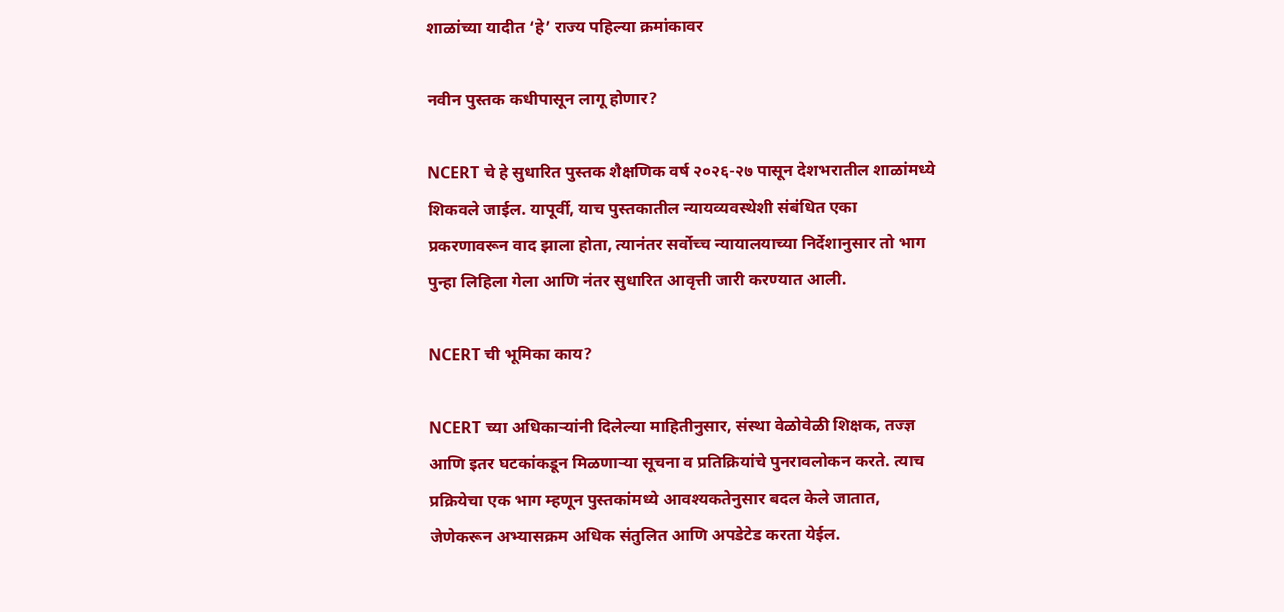शाळांच्या यादीत ‘हे’ राज्य पहिल्या क्रमांकावर

नवीन पुस्तक कधीपासून लागू होणार?

NCERT चे हे सुधारित पुस्तक शैक्षणिक वर्ष २०२६-२७ पासून देशभरातील शाळांमध्ये शिकवले जाईल. यापूर्वी, याच पुस्तकातील न्यायव्यवस्थेशी संबंधित एका प्रकरणावरून वाद झाला होता, त्यानंतर सर्वोच्च न्यायालयाच्या निर्देशानुसार तो भाग पुन्हा लिहिला गेला आणि नंतर सुधारित आवृत्ती जारी करण्यात आली.

NCERT ची भूमिका काय?

NCERT च्या अधिकाऱ्यांनी दिलेल्या माहितीनुसार, संस्था वेळोवेळी शिक्षक, तज्ज्ञ आणि इतर घटकांकडून मिळणाऱ्या सूचना व प्रतिक्रियांचे पुनरावलोकन करते. त्याच प्रक्रियेचा एक भाग म्हणून पुस्तकांमध्ये आवश्यकतेनुसार बदल केले जातात, जेणेकरून अभ्यासक्रम अधिक संतुलित आणि अपडेटेड करता येईल.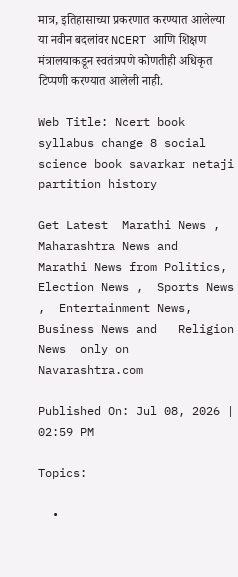मात्र, इतिहासाच्या प्रकरणात करण्यात आलेल्या या नवीन बदलांवर NCERT आणि शिक्षण मंत्रालयाकडून स्वतंत्रपणे कोणतीही अधिकृत टिप्पणी करण्यात आलेली नाही.

Web Title: Ncert book syllabus change 8 social science book savarkar netaji partition history

Get Latest  Marathi News ,  Maharashtra News and  Marathi News from Politics,  Election News ,  Sports News ,  Entertainment News,  Business News and   Religion News  only on Navarashtra.com

Published On: Jul 08, 2026 | 02:59 PM

Topics:

  •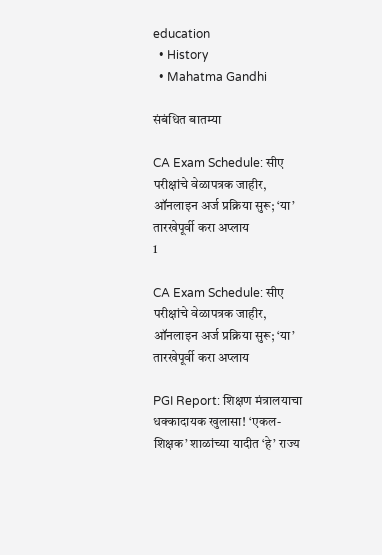education
  • History
  • Mahatma Gandhi

संबंधित बातम्या

CA Exam Schedule: सीए परीक्षांचे वेळापत्रक जाहीर, ऑनलाइन अर्ज प्रक्रिया सुरू; ‘या’ तारखेपूर्वी करा अप्लाय
1

CA Exam Schedule: सीए परीक्षांचे वेळापत्रक जाहीर, ऑनलाइन अर्ज प्रक्रिया सुरू; ‘या’ तारखेपूर्वी करा अप्लाय

PGI Report: शिक्षण मंत्रालयाचा धक्कादायक खुलासा! ‘एकल-शिक्षक’ शाळांच्या यादीत ‘हे’ राज्य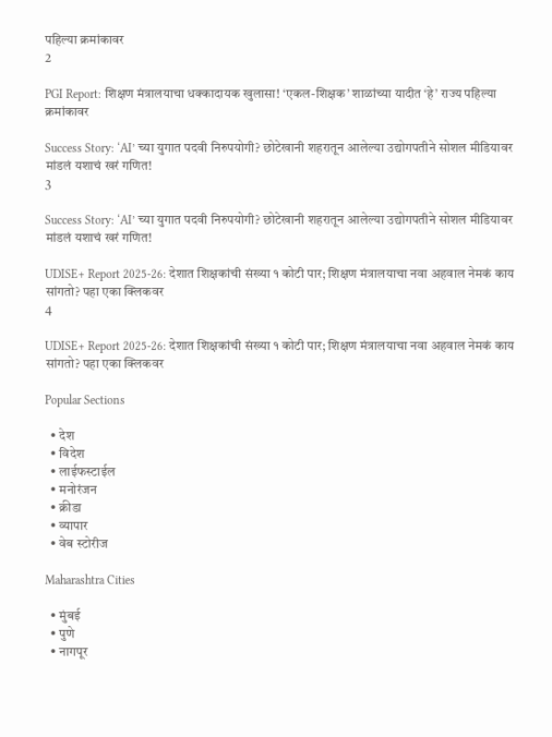पहिल्या क्रमांकावर
2

PGI Report: शिक्षण मंत्रालयाचा धक्कादायक खुलासा! ‘एकल-शिक्षक’ शाळांच्या यादीत ‘हे’ राज्य पहिल्या क्रमांकावर

Success Story: ‘AI’ च्या युगात पदवी निरुपयोगी? छोटेखानी शहरातून आलेल्या उद्योगपतीने सोशल मीडियावर मांडलं यशाचं खरं गणित!
3

Success Story: ‘AI’ च्या युगात पदवी निरुपयोगी? छोटेखानी शहरातून आलेल्या उद्योगपतीने सोशल मीडियावर मांडलं यशाचं खरं गणित!

UDISE+ Report 2025-26: देशात शिक्षकांची संख्या १ कोटी पार; शिक्षण मंत्रालयाचा नवा अहवाल नेमकं काय सांगतो? पहा एका क्लिकवर
4

UDISE+ Report 2025-26: देशात शिक्षकांची संख्या १ कोटी पार; शिक्षण मंत्रालयाचा नवा अहवाल नेमकं काय सांगतो? पहा एका क्लिकवर

Popular Sections

  • देश
  • विदेश
  • लाईफस्टाईल
  • मनोरंजन
  • क्रीडा
  • व्यापार
  • वेब स्टोरीज

Maharashtra Cities

  • मुंबई
  • पुणे
  • नागपूर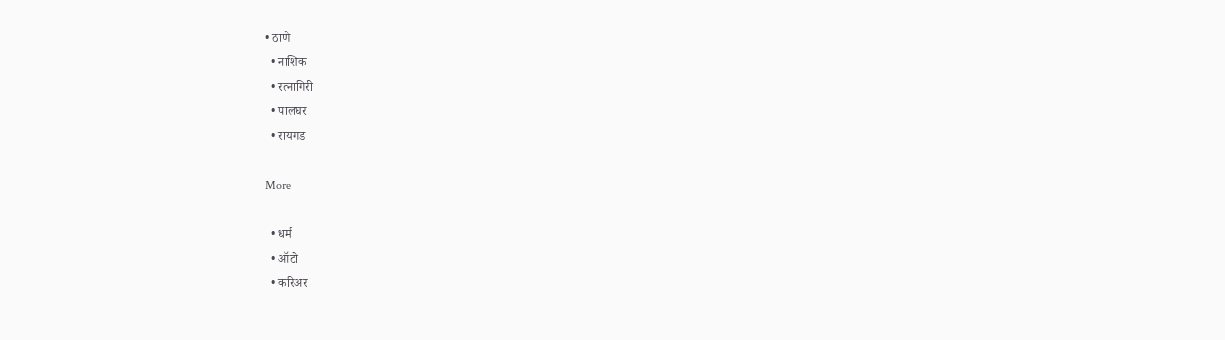• ठाणे
  • नाशिक
  • रत्नागिरी
  • पालघर
  • रायगड

More

  • धर्म
  • ऑटो
  • करिअर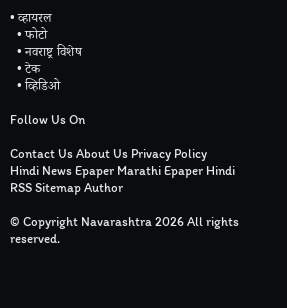• व्हायरल
  • फोटो
  • नवराष्ट्र विशेष
  • टेक
  • व्हिडिओ

Follow Us On

Contact Us About Us Privacy Policy
Hindi News Epaper Marathi Epaper Hindi RSS Sitemap Author

© Copyright Navarashtra 2026 All rights reserved.